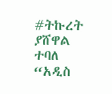#ትኩረት ያሸዋል ተባለ “አዲስ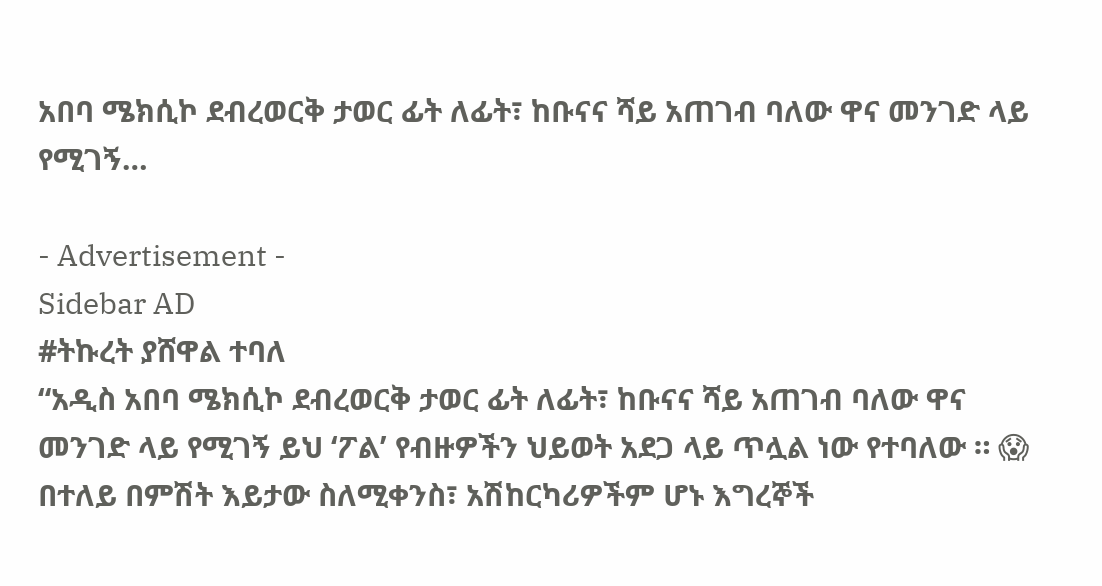አበባ ሜክሲኮ ደብረወርቅ ታወር ፊት ለፊት፣ ከቡናና ሻይ አጠገብ ባለው ዋና መንገድ ላይ የሚገኝ…

- Advertisement -
Sidebar AD
#ትኩረት ያሸዋል ተባለ
“አዲስ አበባ ሜክሲኮ ደብረወርቅ ታወር ፊት ለፊት፣ ከቡናና ሻይ አጠገብ ባለው ዋና መንገድ ላይ የሚገኝ ይህ ‘ፖል’ የብዙዎችን ህይወት አደጋ ላይ ጥሏል ነው የተባለው ። 😱
በተለይ በምሽት እይታው ስለሚቀንስ፣ አሽከርካሪዎችም ሆኑ እግረኞች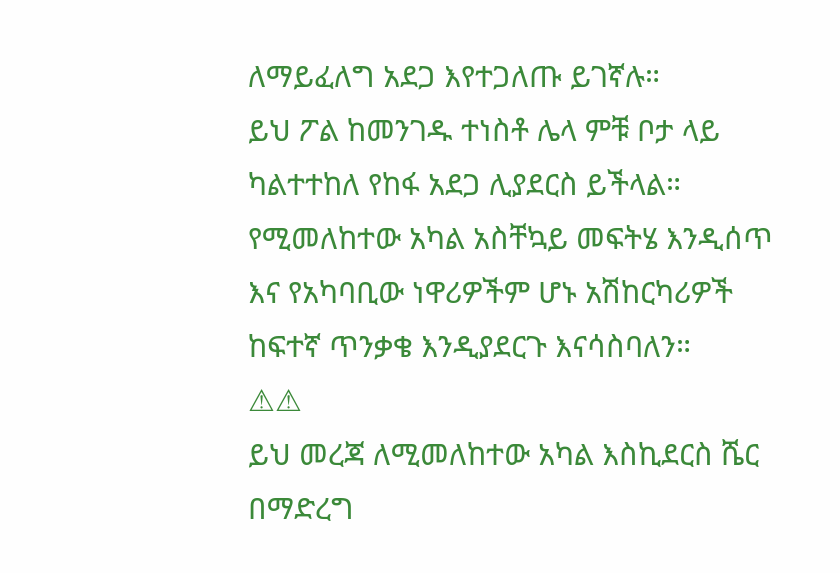ለማይፈለግ አደጋ እየተጋለጡ ይገኛሉ።
ይህ ፖል ከመንገዱ ተነስቶ ሌላ ምቹ ቦታ ላይ ካልተተከለ የከፋ አደጋ ሊያደርስ ይችላል።
የሚመለከተው አካል አስቸኳይ መፍትሄ እንዲሰጥ እና የአካባቢው ነዋሪዎችም ሆኑ አሽከርካሪዎች ከፍተኛ ጥንቃቄ እንዲያደርጉ እናሳስባለን።
⚠⚠
ይህ መረጃ ለሚመለከተው አካል እስኪደርስ ሼር በማድረግ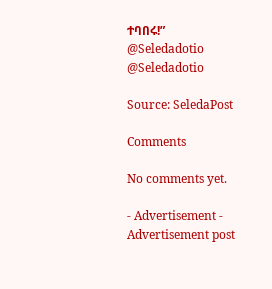ተባበሩ!”
@Seledadotio
@Seledadotio

Source: SeledaPost

Comments

No comments yet.

- Advertisement -
Advertisement post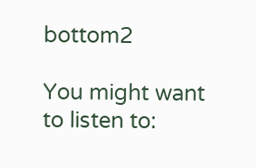bottom2

You might want to listen to: